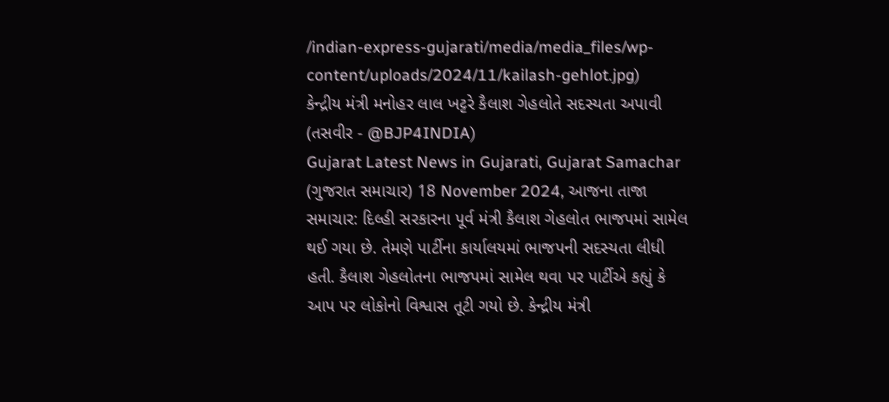/indian-express-gujarati/media/media_files/wp-content/uploads/2024/11/kailash-gehlot.jpg)
કેન્દ્રીય મંત્રી મનોહર લાલ ખટ્ટરે કૈલાશ ગેહલોતે સદસ્યતા અપાવી (તસવીર - @BJP4INDIA)
Gujarat Latest News in Gujarati, Gujarat Samachar (ગુજરાત સમાચાર) 18 November 2024, આજના તાજા સમાચાર: દિલ્હી સરકારના પૂર્વ મંત્રી કૈલાશ ગેહલોત ભાજપમાં સામેલ થઈ ગયા છે. તેમણે પાર્ટીના કાર્યાલયમાં ભાજપની સદસ્યતા લીધી હતી. કૈલાશ ગેહલોતના ભાજપમાં સામેલ થવા પર પાર્ટીએ કહ્યું કે આપ પર લોકોનો વિશ્વાસ તૂટી ગયો છે. કેન્દ્રીય મંત્રી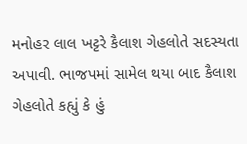મનોહર લાલ ખટ્ટરે કૈલાશ ગેહલોતે સદસ્યતા અપાવી. ભાજપમાં સામેલ થયા બાદ કૈલાશ ગેહલોતે કહ્યું કે હું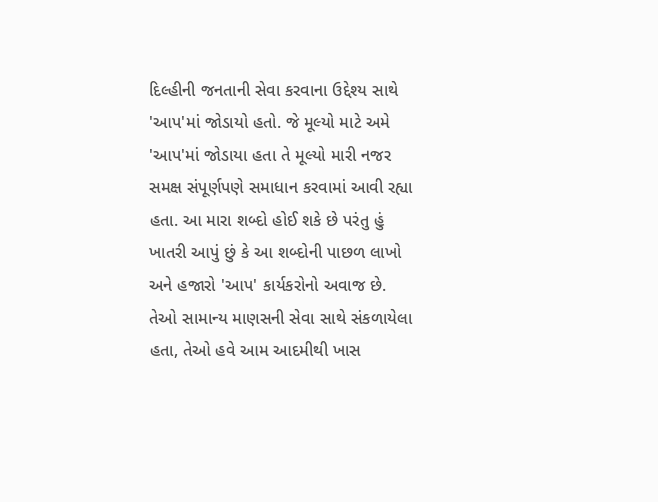દિલ્હીની જનતાની સેવા કરવાના ઉદ્દેશ્ય સાથે 'આપ'માં જોડાયો હતો. જે મૂલ્યો માટે અમે 'આપ'માં જોડાયા હતા તે મૂલ્યો મારી નજર સમક્ષ સંપૂર્ણપણે સમાધાન કરવામાં આવી રહ્યા હતા. આ મારા શબ્દો હોઈ શકે છે પરંતુ હું ખાતરી આપું છું કે આ શબ્દોની પાછળ લાખો અને હજારો 'આપ' કાર્યકરોનો અવાજ છે. તેઓ સામાન્ય માણસની સેવા સાથે સંકળાયેલા હતા, તેઓ હવે આમ આદમીથી ખાસ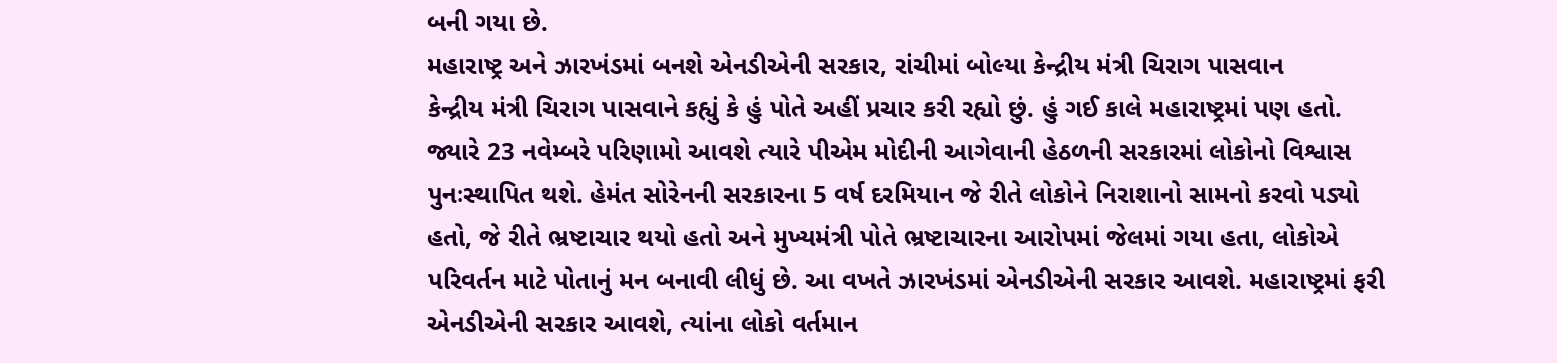બની ગયા છે.
મહારાષ્ટ્ર અને ઝારખંડમાં બનશે એનડીએની સરકાર, રાંચીમાં બોલ્યા કેન્દ્રીય મંત્રી ચિરાગ પાસવાન
કેન્દ્રીય મંત્રી ચિરાગ પાસવાને કહ્યું કે હું પોતે અહીં પ્રચાર કરી રહ્યો છું. હું ગઈ કાલે મહારાષ્ટ્રમાં પણ હતો. જ્યારે 23 નવેમ્બરે પરિણામો આવશે ત્યારે પીએમ મોદીની આગેવાની હેઠળની સરકારમાં લોકોનો વિશ્વાસ પુનઃસ્થાપિત થશે. હેમંત સોરેનની સરકારના 5 વર્ષ દરમિયાન જે રીતે લોકોને નિરાશાનો સામનો કરવો પડ્યો હતો, જે રીતે ભ્રષ્ટાચાર થયો હતો અને મુખ્યમંત્રી પોતે ભ્રષ્ટાચારના આરોપમાં જેલમાં ગયા હતા, લોકોએ પરિવર્તન માટે પોતાનું મન બનાવી લીધું છે. આ વખતે ઝારખંડમાં એનડીએની સરકાર આવશે. મહારાષ્ટ્રમાં ફરી એનડીએની સરકાર આવશે, ત્યાંના લોકો વર્તમાન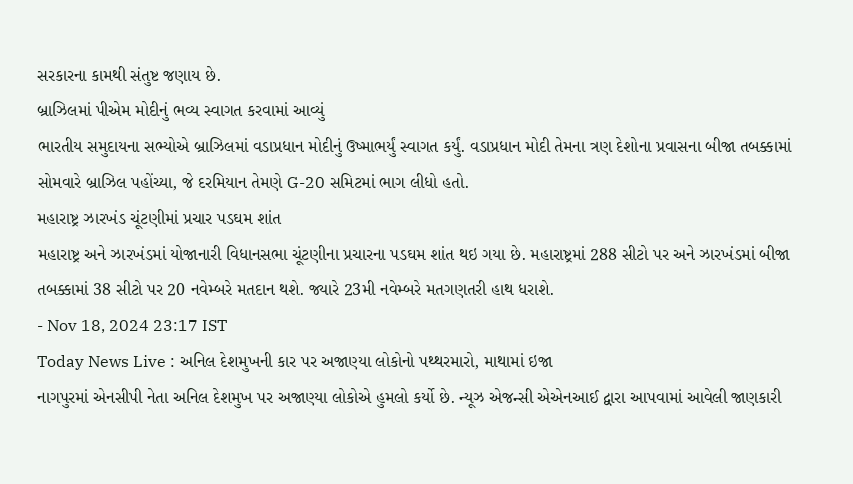સરકારના કામથી સંતુષ્ટ જણાય છે.
બ્રાઝિલમાં પીએમ મોદીનું ભવ્ય સ્વાગત કરવામાં આવ્યું
ભારતીય સમુદાયના સભ્યોએ બ્રાઝિલમાં વડાપ્રધાન મોદીનું ઉષ્માભર્યું સ્વાગત કર્યું. વડાપ્રધાન મોદી તેમના ત્રણ દેશોના પ્રવાસના બીજા તબક્કામાં સોમવારે બ્રાઝિલ પહોંચ્યા, જે દરમિયાન તેમણે G-20 સમિટમાં ભાગ લીધો હતો.
મહારાષ્ટ્ર ઝારખંડ ચૂંટણીમાં પ્રચાર પડઘમ શાંત
મહારાષ્ટ્ર અને ઝારખંડમાં યોજાનારી વિધાનસભા ચૂંટણીના પ્રચારના પડઘમ શાંત થઇ ગયા છે. મહારાષ્ટ્રમાં 288 સીટો પર અને ઝારખંડમાં બીજા તબક્કામાં 38 સીટો પર 20 નવેમ્બરે મતદાન થશે. જ્યારે 23મી નવેમ્બરે મતગણતરી હાથ ધરાશે.
- Nov 18, 2024 23:17 IST
Today News Live : અનિલ દેશમુખની કાર પર અજાણ્યા લોકોનો પથ્થરમારો, માથામાં ઇજા
નાગપુરમાં એનસીપી નેતા અનિલ દેશમુખ પર અજાણ્યા લોકોએ હુમલો કર્યો છે. ન્યૂઝ એજન્સી એએનઆઈ દ્વારા આપવામાં આવેલી જાણકારી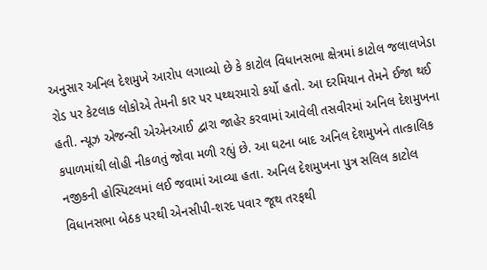અનુસાર અનિલ દેશમુખે આરોપ લગાવ્યો છે કે કાટોલ વિધાનસભા ક્ષેત્રમાં કાટોલ જલાલખેડા રોડ પર કેટલાક લોકોએ તેમની કાર પર પથ્થરમારો કર્યો હતો. આ દરમિયાન તેમને ઈજા થઈ હતી. ન્યૂઝ એજન્સી એએનઆઈ દ્વારા જાહેર કરવામાં આવેલી તસવીરમાં અનિલ દેશમુખના કપાળમાંથી લોહી નીકળતું જોવા મળી રહ્યું છે. આ ઘટના બાદ અનિલ દેશમુખને તાત્કાલિક નજીકની હોસ્પિટલમાં લઈ જવામાં આવ્યા હતા. અનિલ દેશમુખના પુત્ર સલિલ કાટોલ વિધાનસભા બેઠક પરથી એનસીપી-શરદ પવાર જૂથ તરફથી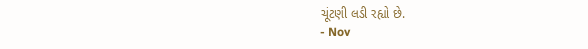ચૂંટણી લડી રહ્યો છે.
- Nov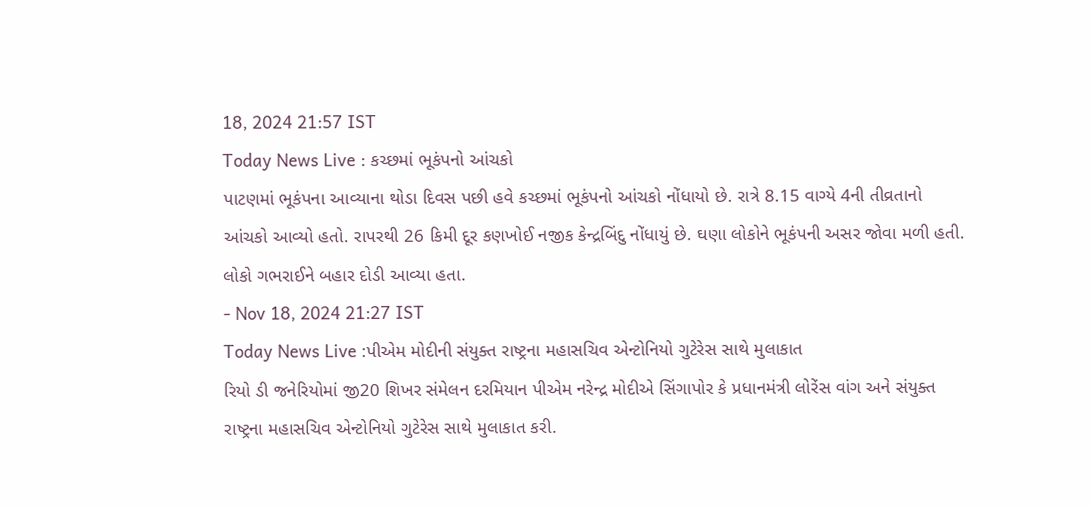18, 2024 21:57 IST
Today News Live : કચ્છમાં ભૂકંપનો આંચકો
પાટણમાં ભૂકંપના આવ્યાના થોડા દિવસ પછી હવે કચ્છમાં ભૂકંપનો આંચકો નોંધાયો છે. રાત્રે 8.15 વાગ્યે 4ની તીવ્રતાનો આંચકો આવ્યો હતો. રાપરથી 26 કિમી દૂર કણખોઈ નજીક કેન્દ્રબિંદુ નોંધાયું છે. ઘણા લોકોને ભૂકંપની અસર જોવા મળી હતી. લોકો ગભરાઈને બહાર દોડી આવ્યા હતા.
- Nov 18, 2024 21:27 IST
Today News Live :પીએમ મોદીની સંયુક્ત રાષ્ટ્રના મહાસચિવ એન્ટોનિયો ગુટેરેસ સાથે મુલાકાત
રિયો ડી જનેરિયોમાં જી20 શિખર સંમેલન દરમિયાન પીએમ નરેન્દ્ર મોદીએ સિંગાપોર કે પ્રધાનમંત્રી લોરેંસ વાંગ અને સંયુક્ત રાષ્ટ્રના મહાસચિવ એન્ટોનિયો ગુટેરેસ સાથે મુલાકાત કરી.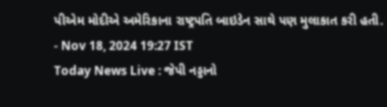પીએમ મોદીએ અમેરિકાના રાષ્ટ્રપતિ બાઇડેન સાથે પણ મુલાકાત કરી હતી.
- Nov 18, 2024 19:27 IST
Today News Live : જેપી નડ્ડાનો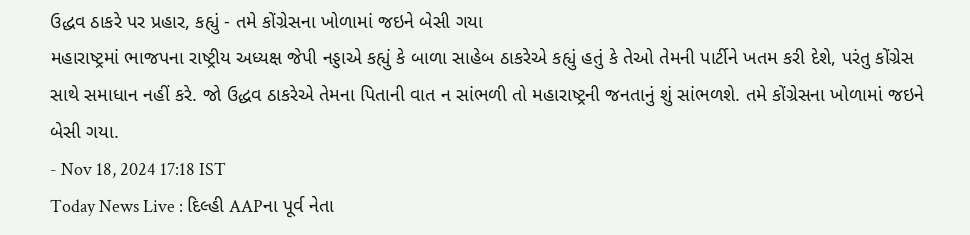ઉદ્ધવ ઠાકરે પર પ્રહાર, કહ્યું - તમે કોંગ્રેસના ખોળામાં જઇને બેસી ગયા
મહારાષ્ટ્રમાં ભાજપના રાષ્ટ્રીય અધ્યક્ષ જેપી નડ્ડાએ કહ્યું કે બાળા સાહેબ ઠાકરેએ કહ્યું હતું કે તેઓ તેમની પાર્ટીને ખતમ કરી દેશે, પરંતુ કોંગ્રેસ સાથે સમાધાન નહીં કરે. જો ઉદ્ધવ ઠાકરેએ તેમના પિતાની વાત ન સાંભળી તો મહારાષ્ટ્રની જનતાનું શું સાંભળશે. તમે કોંગ્રેસના ખોળામાં જઇને બેસી ગયા.
- Nov 18, 2024 17:18 IST
Today News Live : દિલ્હી AAPના પૂર્વ નેતા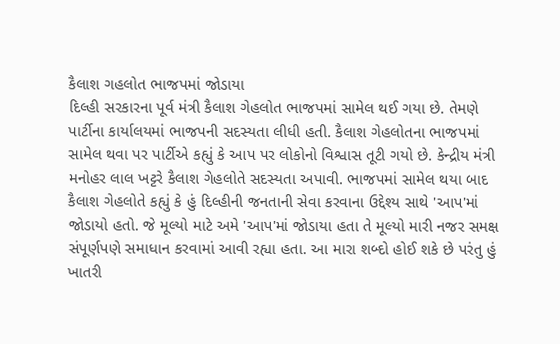કૈલાશ ગહલોત ભાજપમાં જોડાયા
દિલ્હી સરકારના પૂર્વ મંત્રી કૈલાશ ગેહલોત ભાજપમાં સામેલ થઈ ગયા છે. તેમણે પાર્ટીના કાર્યાલયમાં ભાજપની સદસ્યતા લીધી હતી. કૈલાશ ગેહલોતના ભાજપમાં સામેલ થવા પર પાર્ટીએ કહ્યું કે આપ પર લોકોનો વિશ્વાસ તૂટી ગયો છે. કેન્દ્રીય મંત્રી મનોહર લાલ ખટ્ટરે કૈલાશ ગેહલોતે સદસ્યતા અપાવી. ભાજપમાં સામેલ થયા બાદ કૈલાશ ગેહલોતે કહ્યું કે હું દિલ્હીની જનતાની સેવા કરવાના ઉદ્દેશ્ય સાથે 'આપ'માં જોડાયો હતો. જે મૂલ્યો માટે અમે 'આપ'માં જોડાયા હતા તે મૂલ્યો મારી નજર સમક્ષ સંપૂર્ણપણે સમાધાન કરવામાં આવી રહ્યા હતા. આ મારા શબ્દો હોઈ શકે છે પરંતુ હું ખાતરી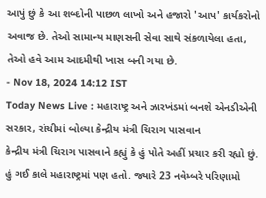આપું છું કે આ શબ્દોની પાછળ લાખો અને હજારો 'આપ' કાર્યકરોનો અવાજ છે. તેઓ સામાન્ય માણસની સેવા સાથે સંકળાયેલા હતા, તેઓ હવે આમ આદમીથી ખાસ બની ગયા છે.
- Nov 18, 2024 14:12 IST
Today News Live : મહારાષ્ટ્ર અને ઝારખંડમાં બનશે એનડીએની સરકાર, રાંચીમાં બોલ્યા કેન્દ્રીય મંત્રી ચિરાગ પાસવાન
કેન્દ્રીય મંત્રી ચિરાગ પાસવાને કહ્યું કે હું પોતે અહીં પ્રચાર કરી રહ્યો છું. હું ગઈ કાલે મહારાષ્ટ્રમાં પણ હતો. જ્યારે 23 નવેમ્બરે પરિણામો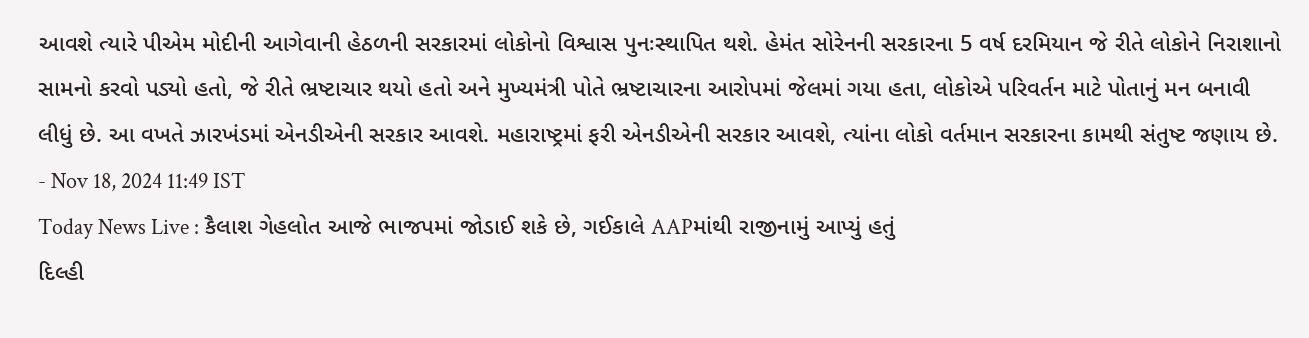આવશે ત્યારે પીએમ મોદીની આગેવાની હેઠળની સરકારમાં લોકોનો વિશ્વાસ પુનઃસ્થાપિત થશે. હેમંત સોરેનની સરકારના 5 વર્ષ દરમિયાન જે રીતે લોકોને નિરાશાનો સામનો કરવો પડ્યો હતો, જે રીતે ભ્રષ્ટાચાર થયો હતો અને મુખ્યમંત્રી પોતે ભ્રષ્ટાચારના આરોપમાં જેલમાં ગયા હતા, લોકોએ પરિવર્તન માટે પોતાનું મન બનાવી લીધું છે. આ વખતે ઝારખંડમાં એનડીએની સરકાર આવશે. મહારાષ્ટ્રમાં ફરી એનડીએની સરકાર આવશે, ત્યાંના લોકો વર્તમાન સરકારના કામથી સંતુષ્ટ જણાય છે.
- Nov 18, 2024 11:49 IST
Today News Live : કૈલાશ ગેહલોત આજે ભાજપમાં જોડાઈ શકે છે, ગઈકાલે AAPમાંથી રાજીનામું આપ્યું હતું
દિલ્હી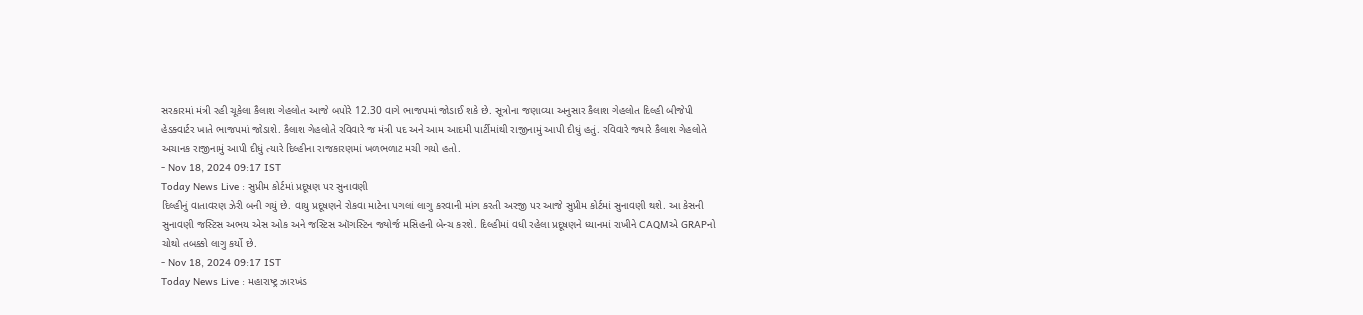સરકારમાં મંત્રી રહી ચૂકેલા કૈલાશ ગેહલોત આજે બપોરે 12.30 વાગે ભાજપમાં જોડાઈ શકે છે. સૂત્રોના જણાવ્યા અનુસાર કૈલાશ ગેહલોત દિલ્હી બીજેપી હેડક્વાર્ટર ખાતે ભાજપમાં જોડાશે. કૈલાશ ગેહલોતે રવિવારે જ મંત્રી પદ અને આમ આદમી પાર્ટીમાંથી રાજીનામું આપી દીધું હતું. રવિવારે જ્યારે કૈલાશ ગેહલોતે અચાનક રાજીનામું આપી દીધું ત્યારે દિલ્હીના રાજકારણમાં ખળભળાટ મચી ગયો હતો.
- Nov 18, 2024 09:17 IST
Today News Live : સુપ્રીમ કોર્ટમાં પ્રદૂષણ પર સુનાવણી
દિલ્હીનું વાતાવરણ ઝેરી બની ગયું છે. વાયુ પ્રદૂષણને રોકવા માટેના પગલાં લાગુ કરવાની માંગ કરતી અરજી પર આજે સુપ્રીમ કોર્ટમાં સુનાવણી થશે. આ કેસની સુનાવણી જસ્ટિસ અભય એસ ઓક અને જસ્ટિસ ઑગસ્ટિન જ્યોર્જ મસિહની બેન્ચ કરશે. દિલ્હીમાં વધી રહેલા પ્રદૂષણને ધ્યાનમાં રાખીને CAQMએ GRAPનો ચોથો તબક્કો લાગુ કર્યો છે.
- Nov 18, 2024 09:17 IST
Today News Live : મહારાષ્ટ્ર ઝારખંડ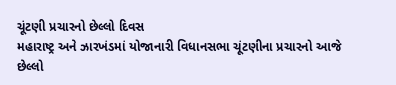ચૂંટણી પ્રચારનો છેલ્લો દિવસ
મહારાષ્ટ્ર અને ઝારખંડમાં યોજાનારી વિધાનસભા ચૂંટણીના પ્રચારનો આજે છેલ્લો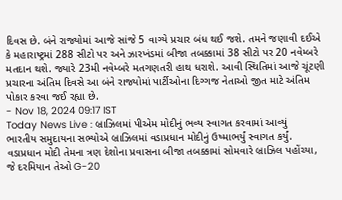દિવસ છે. બંને રાજ્યોમાં આજે સાંજે 5 વાગ્યે પ્રચાર બંધ થઈ જશે. તમને જણાવી દઈએ કે મહારાષ્ટ્રમાં 288 સીટો પર અને ઝારખંડમાં બીજા તબક્કામાં 38 સીટો પર 20 નવેમ્બરે મતદાન થશે. જ્યારે 23મી નવેમ્બરે મતગણતરી હાથ ધરાશે. આવી સ્થિતિમાં આજે ચૂંટણી પ્રચારના અંતિમ દિવસે આ બંને રાજ્યોમાં પાર્ટીઓના દિગ્ગજ નેતાઓ જીત માટે અંતિમ પોકાર કરવા જઈ રહ્યા છે.
- Nov 18, 2024 09:17 IST
Today News Live : બ્રાઝિલમાં પીએમ મોદીનું ભવ્ય સ્વાગત કરવામાં આવ્યું
ભારતીય સમુદાયના સભ્યોએ બ્રાઝિલમાં વડાપ્રધાન મોદીનું ઉષ્માભર્યું સ્વાગત કર્યું. વડાપ્રધાન મોદી તેમના ત્રણ દેશોના પ્રવાસના બીજા તબક્કામાં સોમવારે બ્રાઝિલ પહોંચ્યા, જે દરમિયાન તેઓ G-20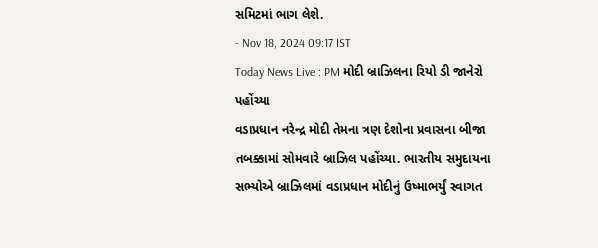સમિટમાં ભાગ લેશે.
- Nov 18, 2024 09:17 IST
Today News Live : PM મોદી બ્રાઝિલના રિયો ડી જાનેરો પહોંચ્યા
વડાપ્રધાન નરેન્દ્ર મોદી તેમના ત્રણ દેશોના પ્રવાસના બીજા તબક્કામાં સોમવારે બ્રાઝિલ પહોંચ્યા. ભારતીય સમુદાયના સભ્યોએ બ્રાઝિલમાં વડાપ્રધાન મોદીનું ઉષ્માભર્યું સ્વાગત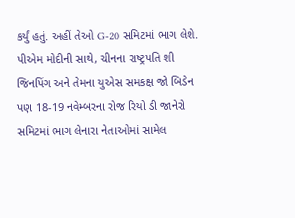કર્યું હતું. અહીં તેઓ G-20 સમિટમાં ભાગ લેશે. પીએમ મોદીની સાથે, ચીનના રાષ્ટ્રપતિ શી જિનપિંગ અને તેમના યુએસ સમકક્ષ જો બિડેન પણ 18-19 નવેમ્બરના રોજ રિયો ડી જાનેરો સમિટમાં ભાગ લેનારા નેતાઓમાં સામેલ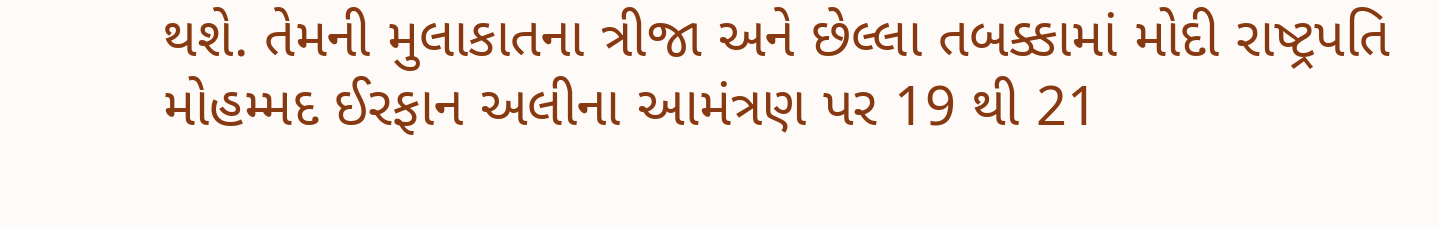થશે. તેમની મુલાકાતના ત્રીજા અને છેલ્લા તબક્કામાં મોદી રાષ્ટ્રપતિ મોહમ્મદ ઈરફાન અલીના આમંત્રણ પર 19 થી 21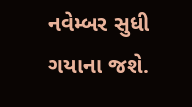નવેમ્બર સુધી ગયાના જશે.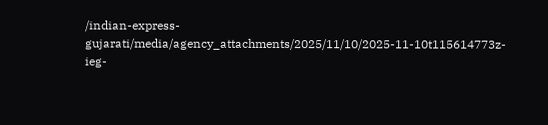/indian-express-gujarati/media/agency_attachments/2025/11/10/2025-11-10t115614773z-ieg-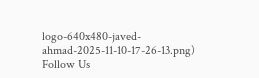logo-640x480-javed-ahmad-2025-11-10-17-26-13.png)
Follow Us